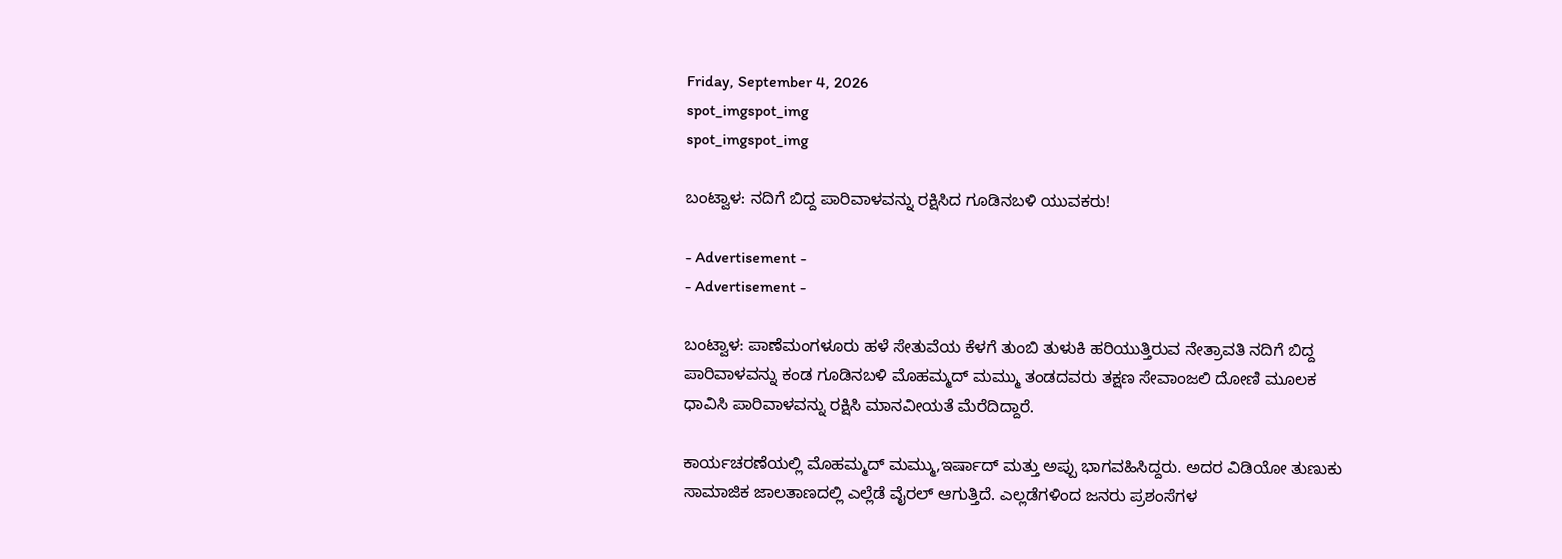Friday, September 4, 2026
spot_imgspot_img
spot_imgspot_img

ಬಂಟ್ವಾಳ: ನದಿಗೆ ಬಿದ್ದ ಪಾರಿವಾಳವನ್ನು ರಕ್ಷಿಸಿದ ಗೂಡಿನಬಳಿ ಯುವಕರು!

- Advertisement -
- Advertisement -

ಬಂಟ್ವಾಳ: ಪಾಣೆಮಂಗಳೂರು ಹಳೆ ಸೇತುವೆಯ ಕೆಳಗೆ ತುಂಬಿ ತುಳುಕಿ ಹರಿಯುತ್ತಿರುವ ನೇತ್ರಾವತಿ ನದಿಗೆ ಬಿದ್ದ ಪಾರಿವಾಳವನ್ನು ಕಂಡ ಗೂಡಿನಬಳಿ ಮೊಹಮ್ಮದ್ ಮಮ್ಮು ತಂಡದವರು ತಕ್ಷಣ ಸೇವಾಂಜಲಿ ದೋಣಿ ಮೂಲಕ ಧಾವಿಸಿ ಪಾರಿವಾಳವನ್ನು ರಕ್ಷಿಸಿ ಮಾನವೀಯತೆ ಮೆರೆದಿದ್ದಾರೆ.

ಕಾರ್ಯಚರಣೆಯಲ್ಲಿ ಮೊಹಮ್ಮದ್ ಮಮ್ಮು,ಇರ್ಷಾದ್ ಮತ್ತು ಅಪ್ಪು ಭಾಗವಹಿಸಿದ್ದರು. ಅದರ ವಿಡಿಯೋ ತುಣುಕು ಸಾಮಾಜಿಕ‌ ಜಾಲತಾಣದಲ್ಲಿ ಎಲ್ಲೆಡೆ ವೈರಲ್ ಆಗುತ್ತಿದೆ. ಎಲ್ಲಡೆಗಳಿಂದ ಜನರು ಪ್ರಶಂಸೆಗಳ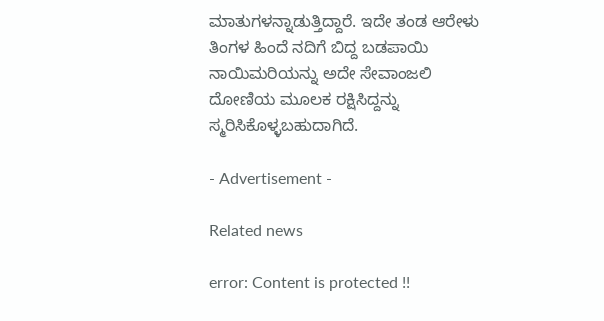ಮಾತುಗಳನ್ನಾಡುತ್ತಿದ್ದಾರೆ. ಇದೇ ತಂಡ ಆರೇಳು ತಿಂಗಳ‌ ಹಿಂದೆ ನದಿಗೆ ಬಿದ್ದ ಬಡಪಾಯಿ ನಾಯಿಮರಿಯನ್ನು ಅದೇ ಸೇವಾಂಜಲಿ ದೋಣಿಯ ಮೂಲಕ ರಕ್ಷಿಸಿದ್ದನ್ನು ಸ್ಮರಿಸಿಕೊಳ್ಳಬಹುದಾಗಿದೆ.

- Advertisement -

Related news

error: Content is protected !!